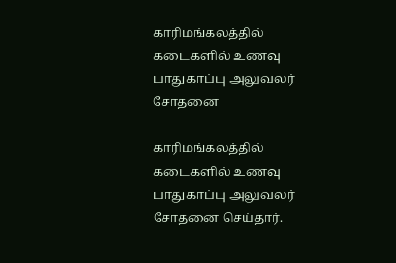காரிமங்கலத்தில் கடைகளில் உணவு பாதுகாப்பு அலுவலர் சோதனை

காரிமங்கலத்தில் கடைகளில் உணவு பாதுகாப்பு அலுவலர் சோதனை செய்தார்.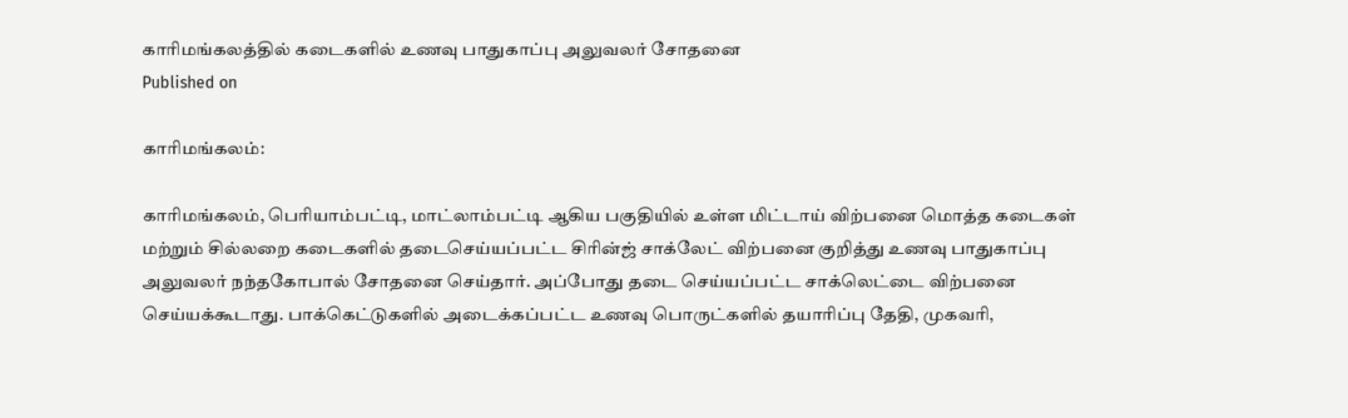காரிமங்கலத்தில் கடைகளில் உணவு பாதுகாப்பு அலுவலர் சோதனை
Published on

காரிமங்கலம்:

காரிமங்கலம், பெரியாம்பட்டி, மாட்லாம்பட்டி ஆகிய பகுதியில் உள்ள மிட்டாய் விற்பனை மொத்த கடைகள் மற்றும் சில்லறை கடைகளில் தடைசெய்யப்பட்ட சிரின்ஜ் சாக்லேட் விற்பனை குறித்து உணவு பாதுகாப்பு அலுவலர் நந்தகோபால் சோதனை செய்தார். அப்போது தடை செய்யப்பட்ட சாக்லெட்டை விற்பனை செய்யக்கூடாது. பாக்கெட்டுகளில் அடைக்கப்பட்ட உணவு பொருட்களில் தயாரிப்பு தேதி, முகவரி,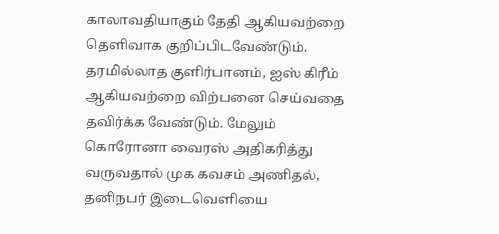காலாவதியாகும் தேதி ஆகியவற்றை தெளிவாக குறிப்பிடவேண்டும். தரமில்லாத குளிர்பானம், ஐஸ் கிரீம் ஆகியவற்றை விற்பனை செய்வதை தவிர்க்க வேண்டும். மேலும் கொரோனா வைரஸ் அதிகரித்து வருவதால் முக கவசம் அணிதல், தனிநபர் இடைவெளியை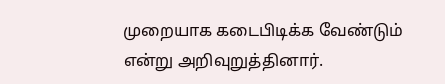முறையாக கடைபிடிக்க வேண்டும் என்று அறிவுறுத்தினார்.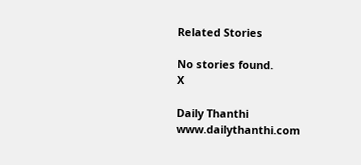Related Stories

No stories found.
X

Daily Thanthi
www.dailythanthi.com